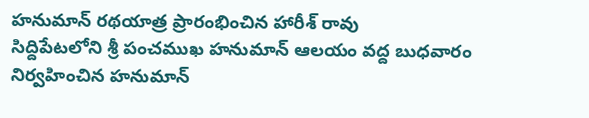హనుమాన్ రథయాత్ర ప్రారంభించిన హారీశ్ రావు
సిద్దిపేటలోని శ్రీ పంచముఖ హనుమాన్ ఆలయం వద్ద బుధవారం నిర్వహించిన హనుమాన్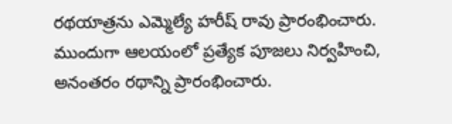రథయాత్రను ఎమ్మెల్యే హరీష్ రావు ప్రారంభించారు. ముందుగా ఆలయంలో ప్రత్యేక పూజలు నిర్వహించి, అనంతరం రథాన్ని ప్రారంభించారు.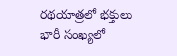రథయాత్రలో భక్తులు భారీ సంఖ్యలో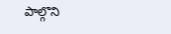పాల్గొని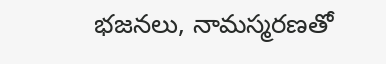భజనలు, నామస్మరణతో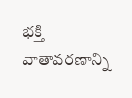భక్తి వాతావరణాన్ని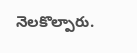నెలకొల్పారు.